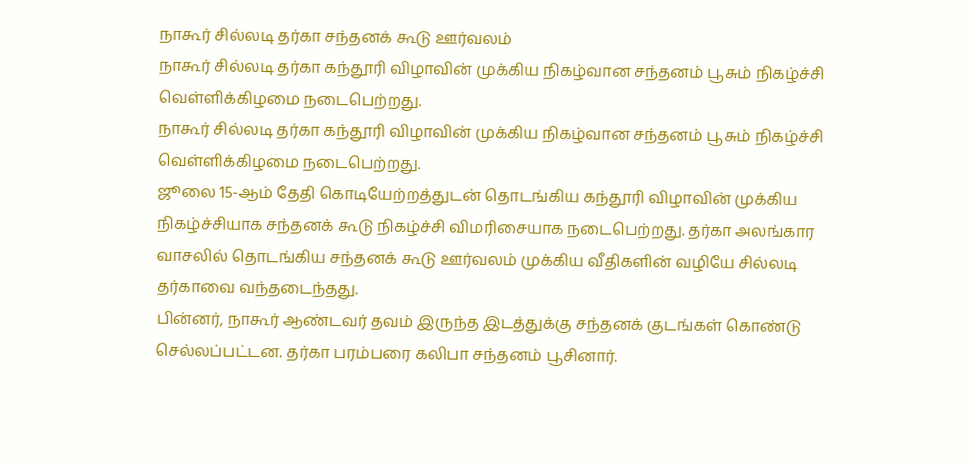நாகூர் சில்லடி தர்கா சந்தனக் கூடு ஊர்வலம்
நாகூர் சில்லடி தர்கா கந்தூரி விழாவின் முக்கிய நிகழ்வான சந்தனம் பூசும் நிகழ்ச்சி வெள்ளிக்கிழமை நடைபெற்றது.
நாகூர் சில்லடி தர்கா கந்தூரி விழாவின் முக்கிய நிகழ்வான சந்தனம் பூசும் நிகழ்ச்சி வெள்ளிக்கிழமை நடைபெற்றது.
ஜூலை 15-ஆம் தேதி கொடியேற்றத்துடன் தொடங்கிய கந்தூரி விழாவின் முக்கிய நிகழ்ச்சியாக சந்தனக் கூடு நிகழ்ச்சி விமரிசையாக நடைபெற்றது. தர்கா அலங்கார வாசலில் தொடங்கிய சந்தனக் கூடு ஊர்வலம் முக்கிய வீதிகளின் வழியே சில்லடி தர்காவை வந்தடைந்தது.
பின்னர், நாகூர் ஆண்டவர் தவம் இருந்த இடத்துக்கு சந்தனக் குடங்கள் கொண்டு செல்லப்பட்டன. தர்கா பரம்பரை கலிபா சந்தனம் பூசினார்.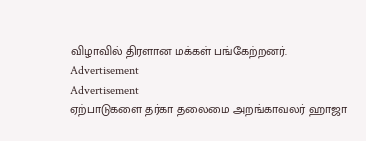விழாவில் திரளான மக்கள் பங்கேற்றனர்.
Advertisement
Advertisement
ஏற்பாடுகளை தர்கா தலைமை அறங்காவலர் ஹாஜா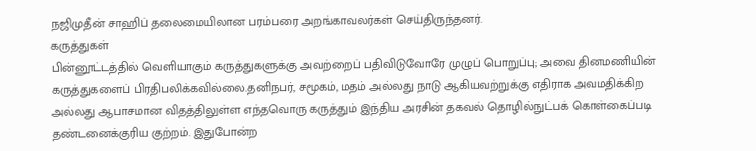நஜிமுதீன் சாஹிப் தலைமையிலான பரம்பரை அறங்காவலர்கள் செய்திருந்தனர்.
கருத்துகள்
பின்னூட்டத்தில் வெளியாகும் கருத்துகளுக்கு அவற்றைப் பதிவிடுவோரே முழுப் பொறுப்பு; அவை தினமணியின் கருத்துகளைப் பிரதிபலிக்கவில்லை.தனிநபர், சமூகம், மதம் அல்லது நாடு ஆகியவற்றுக்கு எதிராக அவமதிக்கிற அல்லது ஆபாசமான விதத்திலுள்ள எந்தவொரு கருத்தும் இந்திய அரசின் தகவல் தொழில்நுட்பக் கொள்கைப்படி தண்டனைக்குரிய குற்றம். இதுபோன்ற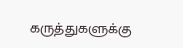கருத்துகளுக்கு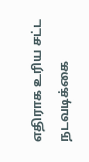எதிராக உரிய சட்ட நடவடிக்கை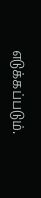எடுக்கப்படும்.